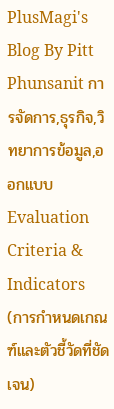PlusMagi's Blog By Pitt Phunsanit การจัดการ,ธุรกิจ,วิทยาการข้อมูล,ออกแบบ Evaluation Criteria & Indicators (การกำหนดเกณฑ์และตัวชี้วัดที่ชัดเจน)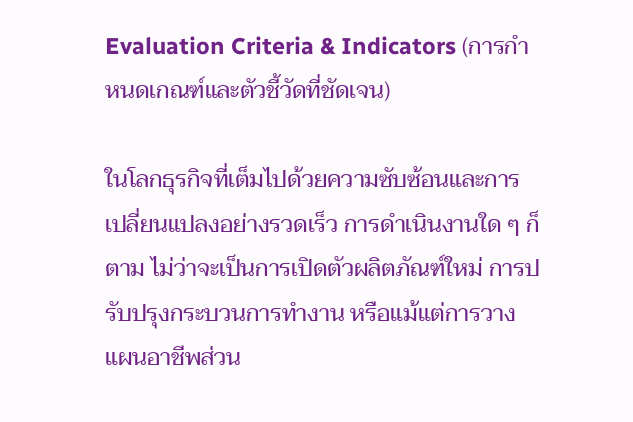Evaluation Criteria & Indicators (การกำหนดเกณฑ์และตัวชี้วัดที่ชัดเจน)

ในโลกธุรกิจที่เต็มไปด้วยความซับซ้อนและการเปลี่ยนแปลงอย่างรวดเร็ว การดำเนินงานใด ๆ ก็ตาม ไม่ว่าจะเป็นการเปิดตัวผลิตภัณฑ์ใหม่ การปรับปรุงกระบวนการทำงาน หรือแม้แต่การวางแผนอาชีพส่วน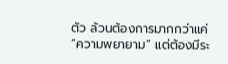ตัว ล้วนต้องการมากกว่าแค่ “ความพยายาม” แต่ต้องมีระ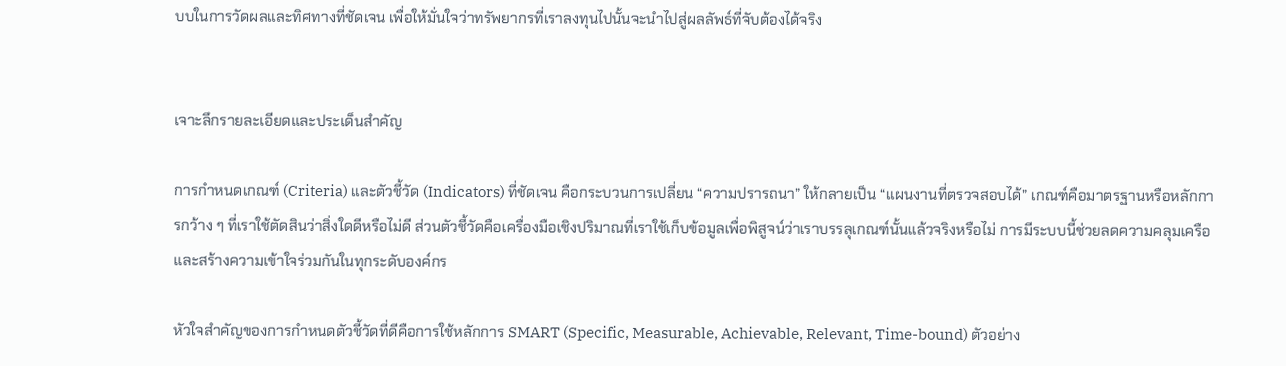บบในการวัดผลและทิศทางที่ชัดเจน เพื่อให้มั่นใจว่าทรัพยากรที่เราลงทุนไปนั้นจะนำไปสู่ผลลัพธ์ที่จับต้องได้จริง


เจาะลึกรายละเอียดและประเด็นสำคัญ

การกำหนดเกณฑ์ (Criteria) และตัวชี้วัด (Indicators) ที่ชัดเจน คือกระบวนการเปลี่ยน “ความปรารถนา” ให้กลายเป็น “แผนงานที่ตรวจสอบได้” เกณฑ์คือมาตรฐานหรือหลักการกว้าง ๆ ที่เราใช้ตัดสินว่าสิ่งใดดีหรือไม่ดี ส่วนตัวชี้วัดคือเครื่องมือเชิงปริมาณที่เราใช้เก็บข้อมูลเพื่อพิสูจน์ว่าเราบรรลุเกณฑ์นั้นแล้วจริงหรือไม่ การมีระบบนี้ช่วยลดความคลุมเครือและสร้างความเข้าใจร่วมกันในทุกระดับองค์กร

หัวใจสำคัญของการกำหนดตัวชี้วัดที่ดีคือการใช้หลักการ SMART (Specific, Measurable, Achievable, Relevant, Time-bound) ตัวอย่าง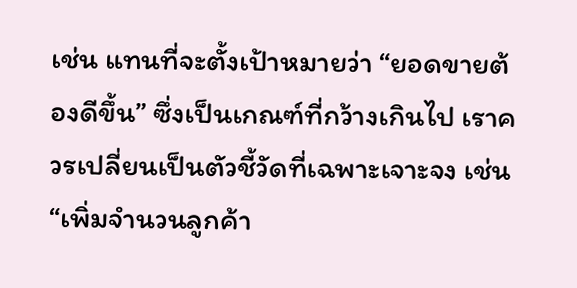เช่น แทนที่จะตั้งเป้าหมายว่า “ยอดขายต้องดีขึ้น” ซึ่งเป็นเกณฑ์ที่กว้างเกินไป เราควรเปลี่ยนเป็นตัวชี้วัดที่เฉพาะเจาะจง เช่น “เพิ่มจำนวนลูกค้า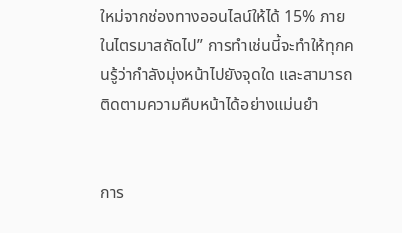ใหม่จากช่องทางออนไลน์ให้ได้ 15% ภายในไตรมาสถัดไป” การทำเช่นนี้จะทำให้ทุกคนรู้ว่ากำลังมุ่งหน้าไปยังจุดใด และสามารถติดตามความคืบหน้าได้อย่างแม่นยำ


การ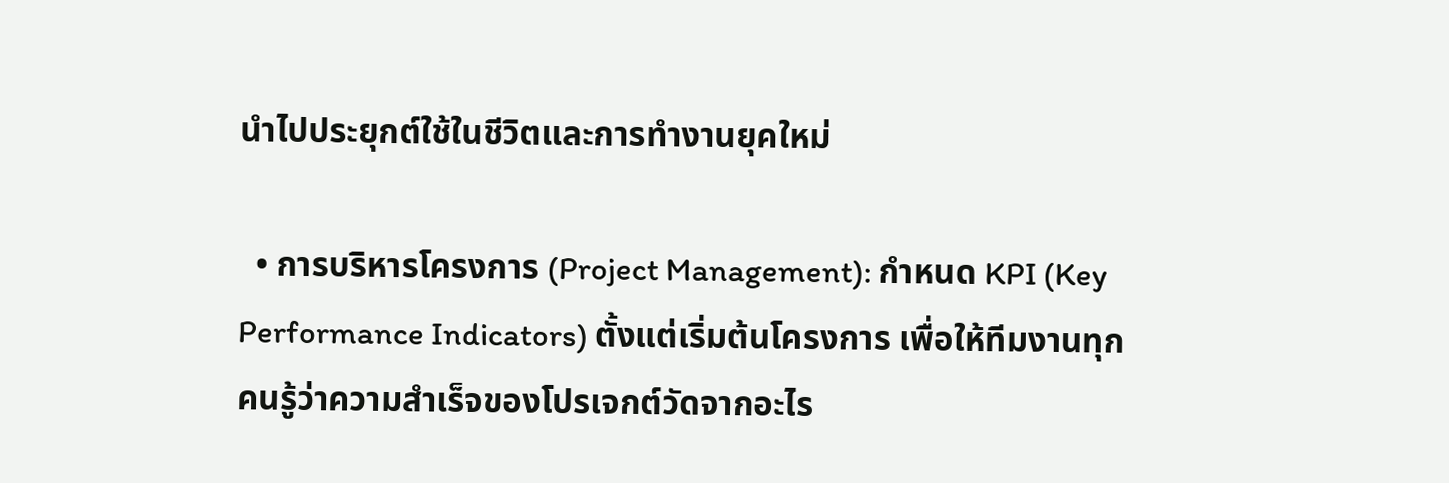นำไปประยุกต์ใช้ในชีวิตและการทำงานยุคใหม่

  • การบริหารโครงการ (Project Management): กำหนด KPI (Key Performance Indicators) ตั้งแต่เริ่มต้นโครงการ เพื่อให้ทีมงานทุกคนรู้ว่าความสำเร็จของโปรเจกต์วัดจากอะไร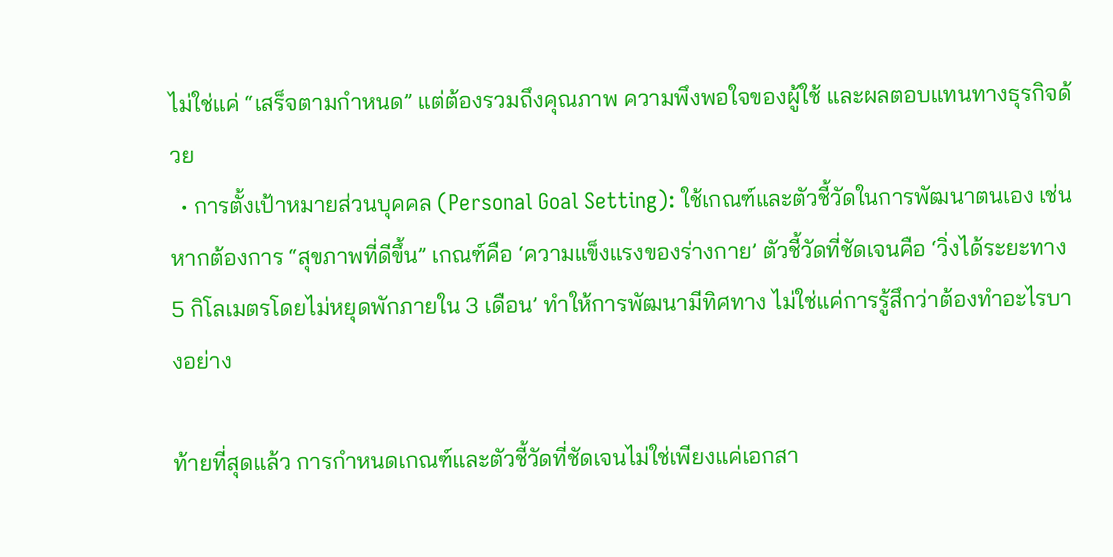ไม่ใช่แค่ “เสร็จตามกำหนด” แต่ต้องรวมถึงคุณภาพ ความพึงพอใจของผู้ใช้ และผลตอบแทนทางธุรกิจด้วย
  • การตั้งเป้าหมายส่วนบุคคล (Personal Goal Setting): ใช้เกณฑ์และตัวชี้วัดในการพัฒนาตนเอง เช่น หากต้องการ “สุขภาพที่ดีขึ้น” เกณฑ์คือ ‘ความแข็งแรงของร่างกาย’ ตัวชี้วัดที่ชัดเจนคือ ‘วิ่งได้ระยะทาง 5 กิโลเมตรโดยไม่หยุดพักภายใน 3 เดือน’ ทำให้การพัฒนามีทิศทาง ไม่ใช่แค่การรู้สึกว่าต้องทำอะไรบางอย่าง

ท้ายที่สุดแล้ว การกำหนดเกณฑ์และตัวชี้วัดที่ชัดเจนไม่ใช่เพียงแค่เอกสา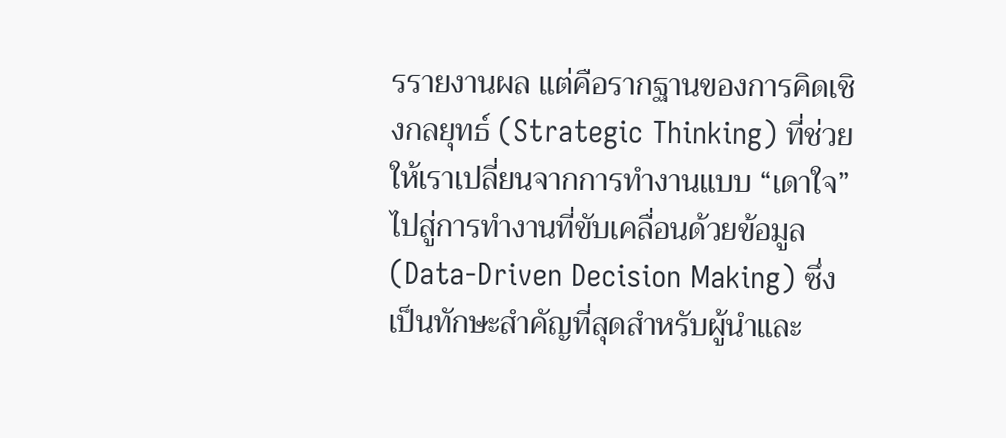รรายงานผล แต่คือรากฐานของการคิดเชิงกลยุทธ์ (Strategic Thinking) ที่ช่วยให้เราเปลี่ยนจากการทำงานแบบ “เดาใจ” ไปสู่การทำงานที่ขับเคลื่อนด้วยข้อมูล (Data-Driven Decision Making) ซึ่งเป็นทักษะสำคัญที่สุดสำหรับผู้นำและ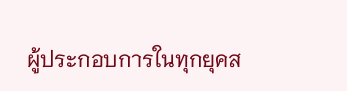ผู้ประกอบการในทุกยุคส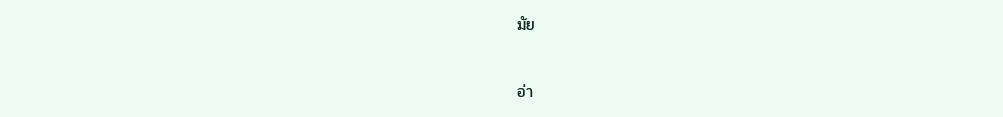มัย


อ่า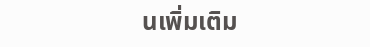นเพิ่มเติม